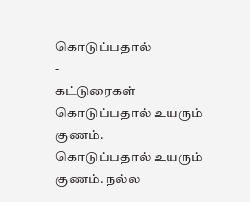கொடுப்பதால்
-
கட்டுரைகள்
கொடுப்பதால் உயரும் குணம்.
கொடுப்பதால் உயரும் குணம். நல்ல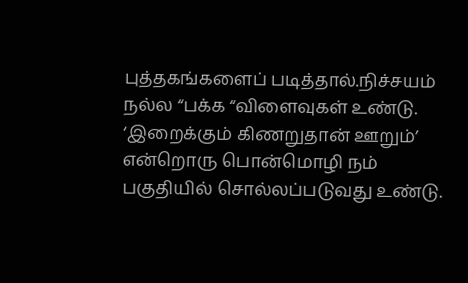புத்தகங்களைப் படித்தால்.நிச்சயம் நல்ல “பக்க “விளைவுகள் உண்டு. ‘இறைக்கும் கிணறுதான் ஊறும்’ என்றொரு பொன்மொழி நம் பகுதியில் சொல்லப்படுவது உண்டு.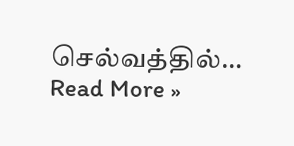செல்வத்தில்…
Read More »